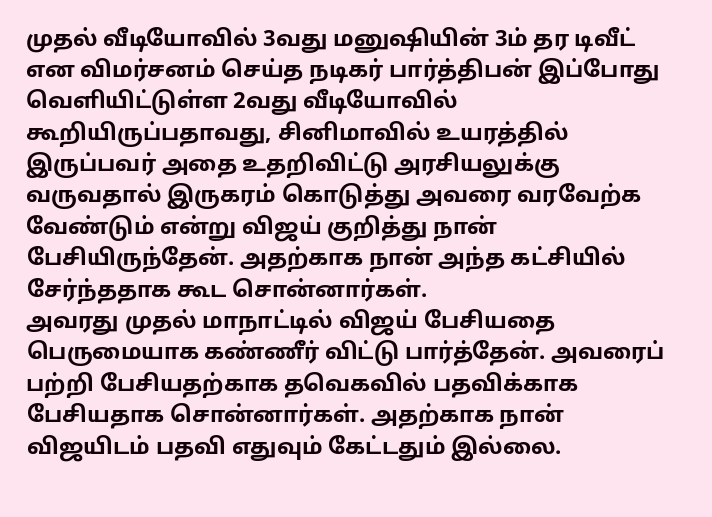முதல் வீடியோவில் 3வது மனுஷியின் 3ம் தர டிவீட் என விமர்சனம் செய்த நடிகர் பார்த்திபன் இப்போது வெளியிட்டுள்ள 2வது வீடியோவில் கூறியிருப்பதாவது, சினிமாவில் உயரத்தில் இருப்பவர் அதை உதறிவிட்டு அரசியலுக்கு வருவதால் இருகரம் கொடுத்து அவரை வரவேற்க வேண்டும் என்று விஜய் குறித்து நான் பேசியிருந்தேன். அதற்காக நான் அந்த கட்சியில் சேர்ந்ததாக கூட சொன்னார்கள்.
அவரது முதல் மாநாட்டில் விஜய் பேசியதை பெருமையாக கண்ணீர் விட்டு பார்த்தேன். அவரைப் பற்றி பேசியதற்காக தவெகவில் பதவிக்காக பேசியதாக சொன்னார்கள். அதற்காக நான் விஜயிடம் பதவி எதுவும் கேட்டதும் இல்லை.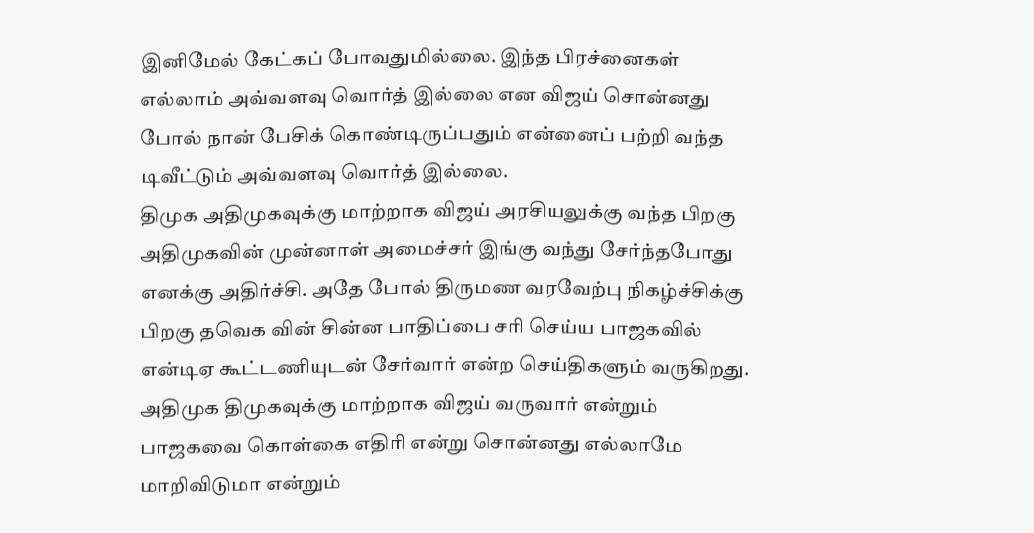இனிமேல் கேட்கப் போவதுமில்லை. இந்த பிரச்னைகள் எல்லாம் அவ்வளவு வொர்த் இல்லை என விஜய் சொன்னது போல் நான் பேசிக் கொண்டிருப்பதும் என்னைப் பற்றி வந்த டிவீட்டும் அவ்வளவு வொர்த் இல்லை.
திமுக அதிமுகவுக்கு மாற்றாக விஜய் அரசியலுக்கு வந்த பிறகு அதிமுகவின் முன்னாள் அமைச்சர் இங்கு வந்து சேர்ந்தபோது எனக்கு அதிர்ச்சி. அதே போல் திருமண வரவேற்பு நிகழ்ச்சிக்கு பிறகு தவெக வின் சின்ன பாதிப்பை சரி செய்ய பாஜகவில் என்டிஏ கூட்டணியுடன் சேர்வார் என்ற செய்திகளும் வருகிறது. அதிமுக திமுகவுக்கு மாற்றாக விஜய் வருவார் என்றும் பாஜகவை கொள்கை எதிரி என்று சொன்னது எல்லாமே மாறிவிடுமா என்றும்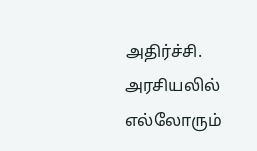அதிர்ச்சி.
அரசியலில் எல்லோரும்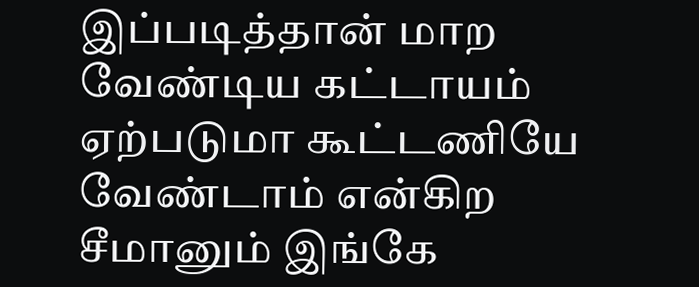இப்படித்தான் மாற வேண்டிய கட்டாயம் ஏற்படுமா கூட்டணியே வேண்டாம் என்கிற சீமானும் இங்கே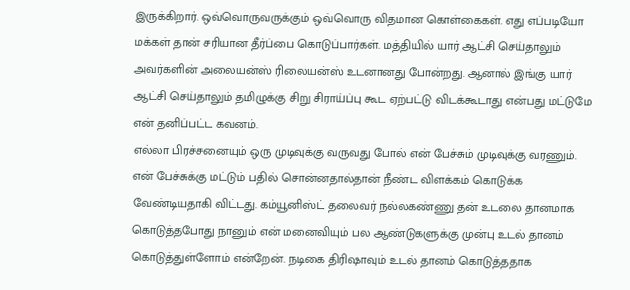இருக்கிறார். ஒவ்வொருவருக்கும் ஒவ்வொரு விதமான கொள்கைகள். எது எப்படியோ மக்கள் தான் சரியான தீர்ப்பை கொடுப்பார்கள். மத்தியில் யார் ஆட்சி செய்தாலும் அவர்களின் அலையன்ஸ் ரிலையன்ஸ் உடனானது போன்றது. ஆனால் இங்கு யார் ஆட்சி செய்தாலும் தமிழுக்கு சிறு சிராய்ப்பு கூட ஏற்பட்டு விடக்கூடாது என்பது மட்டுமே என் தனிப்பட்ட கவனம்.
எல்லா பிரச்சனையும் ஒரு முடிவுக்கு வருவது போல் என் பேச்சும் முடிவுக்கு வரணும். என் பேச்சுக்கு மட்டும் பதில் சொன்னதால்தான் நீண்ட விளக்கம் கொடுக்க வேண்டியதாகி விட்டது. கம்யூனிஸ்ட் தலைவர் நல்லகண்ணு தன் உடலை தானமாக கொடுத்தபோது நானும் என் மனைவியும் பல ஆண்டுகளுக்கு முன்பு உடல் தானம் கொடுத்துள்ளோம் என்றேன். நடிகை திரிஷாவும் உடல் தானம் கொடுத்ததாக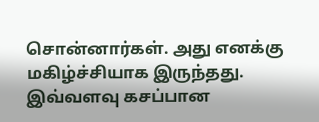சொன்னார்கள். அது எனக்கு மகிழ்ச்சியாக இருந்தது.
இவ்வளவு கசப்பான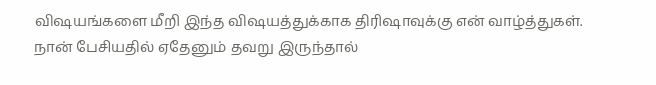விஷயங்களை மீறி இந்த விஷயத்துக்காக திரிஷாவுக்கு என் வாழ்த்துகள். நான் பேசியதில் ஏதேனும் தவறு இருந்தால்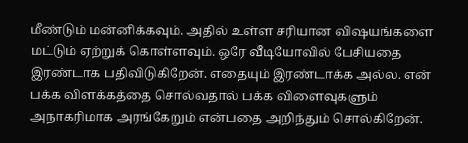மீண்டும் மன்னிக்கவும். அதில் உள்ள சரியான விஷயங்களை மட்டும் ஏற்றுக் கொள்ளவும். ஒரே வீடியோவில் பேசியதை இரண்டாக பதிவிடுகிறேன். எதையும் இரண்டாக்க அல்ல. என் பக்க விளக்கத்தை சொல்வதால் பக்க விளைவுகளும் அநாகரிமாக அரங்கேறும் என்பதை அறிந்தும் சொல்கிறேன்.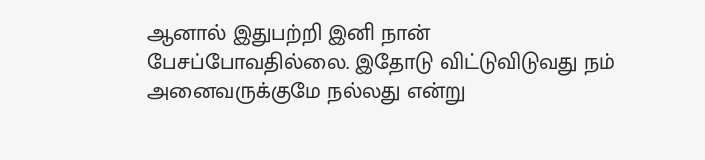ஆனால் இதுபற்றி இனி நான் பேசப்போவதில்லை. இதோடு விட்டுவிடுவது நம் அனைவருக்குமே நல்லது என்று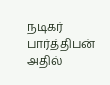நடிகர் பார்த்திபன் அதில்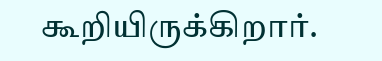கூறியிருக்கிறார்.